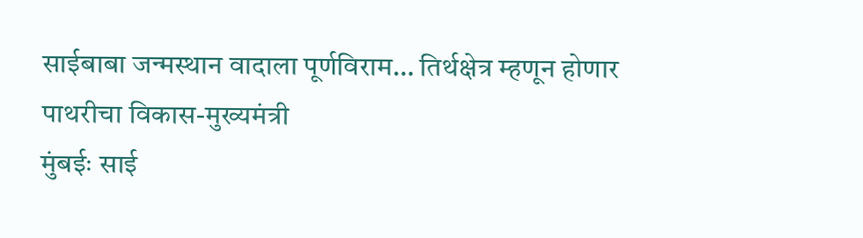साईबाबा जन्मस्थान वादाला पूर्णविराम… तिर्थक्षेत्र म्हणून होणार पाथरीचा विकास-मुख्यमंत्री
मुंबईः साई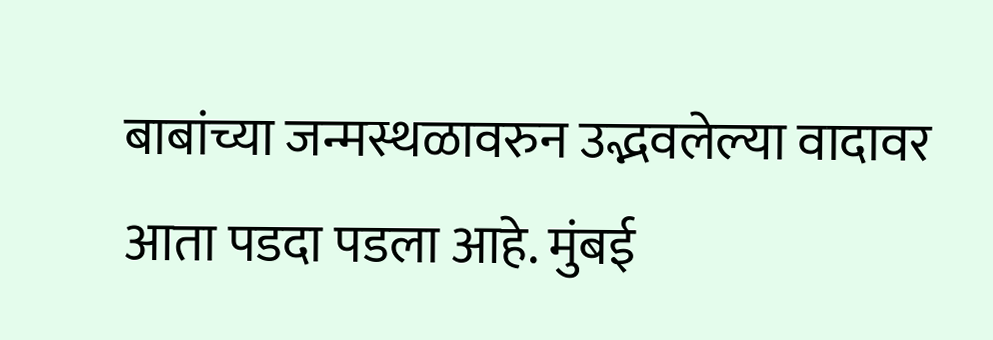बाबांच्या जन्मस्थळावरुन उद्भवलेल्या वादावर आता पडदा पडला आहे. मुंबई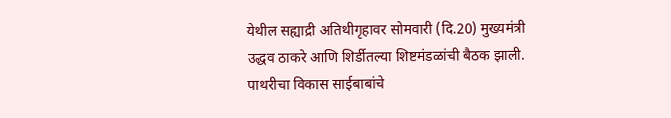येथील सह्याद्री अतिथीगृहावर सोमवारी (दि.20) मुख्यमंत्री उद्धव ठाकरे आणि शिर्डीतल्या शिष्टमंडळांची बैठक झाली. पाथरीचा विकास साईबाबांचे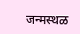जन्मस्थळ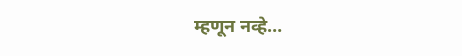म्हणून नव्हे…